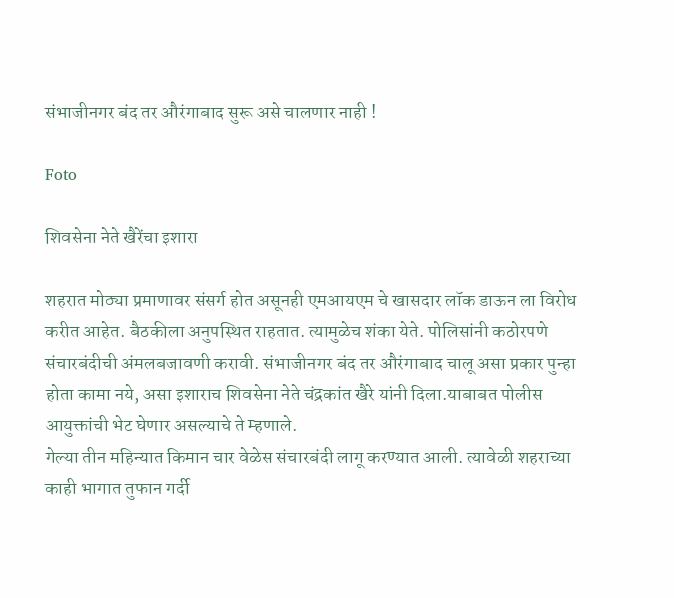संभाजीनगर बंद तर औरंगाबाद सुरू असे चालणार नाही !

Foto

शिवसेना नेते खैरेंचा इशारा

शहरात मोठ्या प्रमाणावर संसर्ग होत असूनही एमआयएम चे खासदार लॉक डाऊन ला विरोध करीत आहेत. बैठकीला अनुपस्थित राहतात. त्यामुळेच शंका येते. पोलिसांनी कठोरपणे संचारबंदीची अंमलबजावणी करावी. संभाजीनगर बंद तर औरंगाबाद चालू असा प्रकार पुन्हा होता कामा नये, असा इशाराच शिवसेना नेते चंद्रकांत खैरे यांनी दिला.याबाबत पोलीस आयुक्तांची भेट घेणार असल्याचे ते म्हणाले.
गेल्या तीन महिन्यात किमान चार वेळेस संचारबंदी लागू करण्यात आली. त्यावेळी शहराच्या काही भागात तुफान गर्दी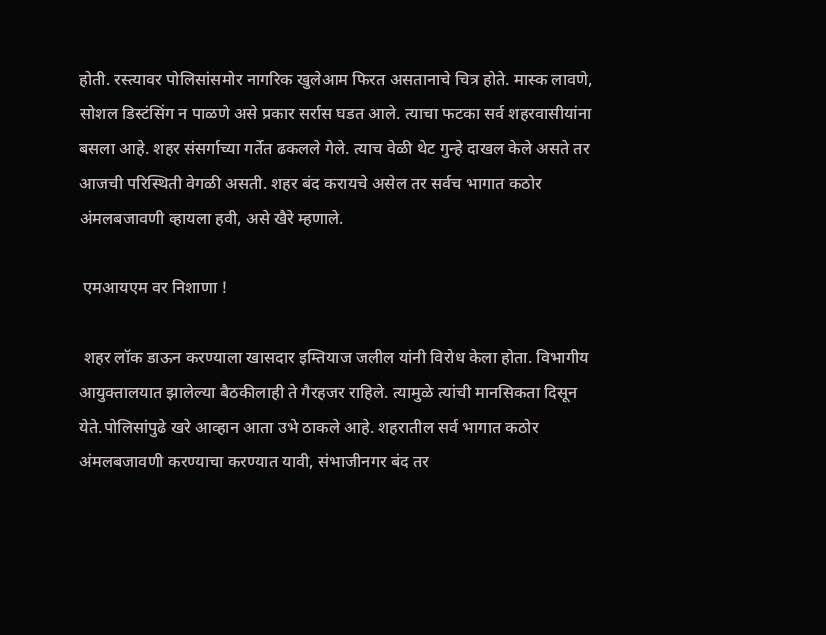होती. रस्त्यावर पोलिसांसमोर नागरिक खुलेआम फिरत असतानाचे चित्र होते. मास्क लावणे, सोशल डिस्टंसिंग न पाळणे असे प्रकार सर्रास घडत आले. त्याचा फटका सर्व शहरवासीयांना बसला आहे. शहर संसर्गाच्या गर्तेत ढकलले गेले. त्याच वेळी थेट गुन्हे दाखल केले असते तर आजची परिस्थिती वेगळी असती. शहर बंद करायचे असेल तर सर्वच भागात कठोर अंमलबजावणी व्हायला हवी, असे खैरे म्हणाले.

 एमआयएम वर निशाणा !

 शहर लॉक डाऊन करण्याला खासदार इम्तियाज जलील यांनी विरोध केला होता. विभागीय आयुक्तालयात झालेल्या बैठकीलाही ते गैरहजर राहिले. त्यामुळे त्यांची मानसिकता दिसून येते.पोलिसांपुढे खरे आव्हान आता उभे ठाकले आहे. शहरातील सर्व भागात कठोर अंमलबजावणी करण्याचा करण्यात यावी, संभाजीनगर बंद तर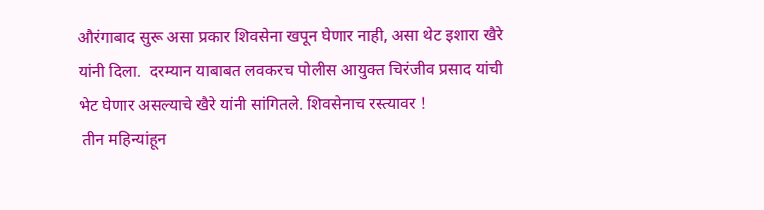औरंगाबाद सुरू असा प्रकार शिवसेना खपून घेणार नाही, असा थेट इशारा खैरे यांनी दिला.  दरम्यान याबाबत लवकरच पोलीस आयुक्त चिरंजीव प्रसाद यांची भेट घेणार असल्याचे खैरे यांनी सांगितले. शिवसेनाच रस्त्यावर !
 तीन महिन्यांहून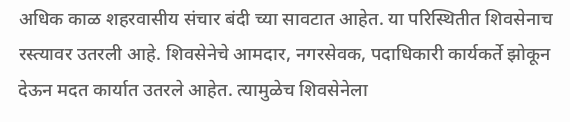अधिक काळ शहरवासीय संचार बंदी च्या सावटात आहेत. या परिस्थितीत शिवसेनाच रस्त्यावर उतरली आहे. शिवसेनेचे आमदार, नगरसेवक, पदाधिकारी कार्यकर्ते झोकून देऊन मदत कार्यात उतरले आहेत. त्यामुळेच शिवसेनेला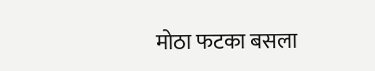मोठा फटका बसला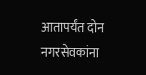आतापर्यंत दोन नगरसेवकांना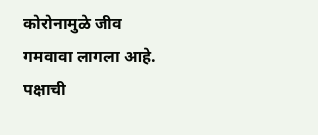कोरोनामुळे जीव गमवावा लागला आहे. पक्षाची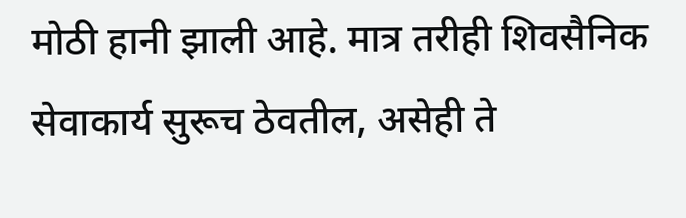मोठी हानी झाली आहे. मात्र तरीही शिवसैनिक सेवाकार्य सुरूच ठेवतील, असेही ते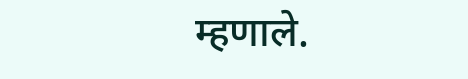म्हणाले.